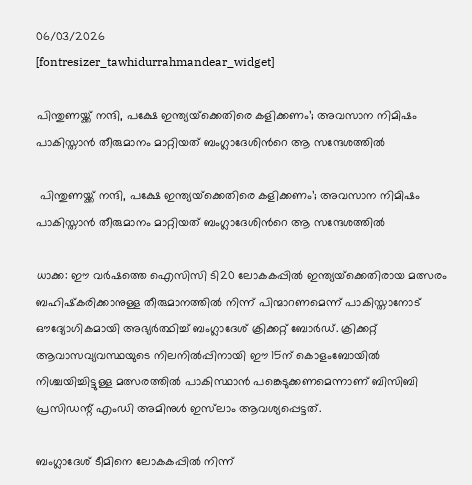06/03/2026
[fontresizer_tawhidurrahmandear_widget]

പിന്തുണയ്ക്ക് നന്ദി, പക്ഷേ ഇന്ത്യയ്‌ക്കെതിരെ കളിക്കണം’; അവസാന നിമിഷം പാകിസ്താന്‍ തീരുമാനം മാറ്റിയത് ബംഗ്ലാദേശിന്‍റെ ആ സന്ദേശത്തില്‍

 പിന്തുണയ്ക്ക് നന്ദി, പക്ഷേ ഇന്ത്യയ്‌ക്കെതിരെ കളിക്കണം’; അവസാന നിമിഷം പാകിസ്താന്‍ തീരുമാനം മാറ്റിയത് ബംഗ്ലാദേശിന്‍റെ ആ സന്ദേശത്തില്‍

ധാക്ക: ഈ വർഷത്തെ ഐസിസി ടി20 ലോകകപ്പിൽ ഇന്ത്യയ്‌ക്കെതിരായ മത്സരം ബഹിഷ്‌കരിക്കാനുള്ള തീരുമാനത്തിൽ നിന്ന് പിന്മാറണമെന്ന് പാകിസ്താനോട് ഔദ്യോഗികമായി അഭ്യർത്ഥിച്ച് ബംഗ്ലാദേശ് ക്രിക്കറ്റ് ബോർഡ്. ക്രിക്കറ്റ് ആവാസവ്യവസ്ഥയുടെ നിലനിൽപ്പിനായി ഈ 15ന് കൊളംബോയിൽ നിശ്ചയിച്ചിട്ടുള്ള മത്സരത്തിൽ പാകിസ്ഥാൻ പങ്കെടുക്കണമെന്നാണ് ബിസിബി പ്രസിഡന്റ് എംഡി അമിനുൾ ഇസ്‌ലാം ആവശ്യപ്പെട്ടത്.

ബംഗ്ലാദേശ് ടീമിനെ ലോകകപ്പിൽ നിന്ന്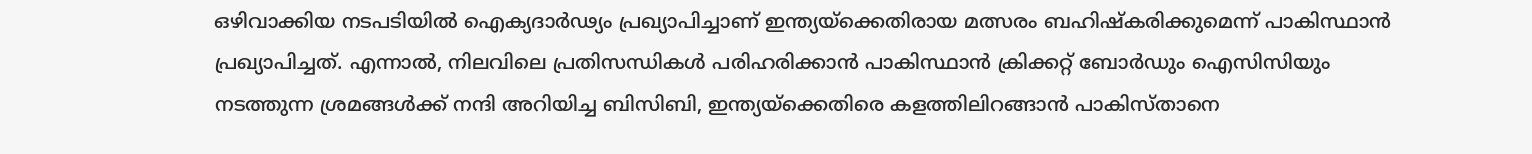ഒഴിവാക്കിയ നടപടിയിൽ ഐക്യദാർഢ്യം പ്രഖ്യാപിച്ചാണ് ഇന്ത്യയ്‌ക്കെതിരായ മത്സരം ബഹിഷ്‌കരിക്കുമെന്ന് പാകിസ്ഥാൻ പ്രഖ്യാപിച്ചത്. എന്നാൽ, നിലവിലെ പ്രതിസന്ധികൾ പരിഹരിക്കാൻ പാകിസ്ഥാൻ ക്രിക്കറ്റ് ബോർഡും ഐസിസിയും നടത്തുന്ന ശ്രമങ്ങൾക്ക് നന്ദി അറിയിച്ച ബിസിബി, ഇന്ത്യയ്‌ക്കെതിരെ കളത്തിലിറങ്ങാൻ പാകിസ്താനെ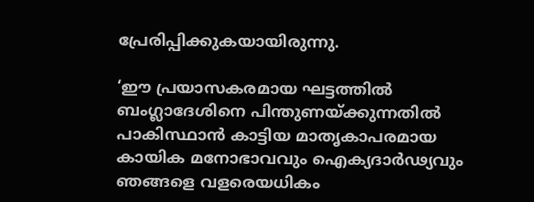പ്രേരിപ്പിക്കുകയായിരുന്നു.

‘ഈ പ്രയാസകരമായ ഘട്ടത്തിൽ ബംഗ്ലാദേശിനെ പിന്തുണയ്ക്കുന്നതിൽ പാകിസ്ഥാൻ കാട്ടിയ മാതൃകാപരമായ കായിക മനോഭാവവും ഐക്യദാർഢ്യവും ഞങ്ങളെ വളരെയധികം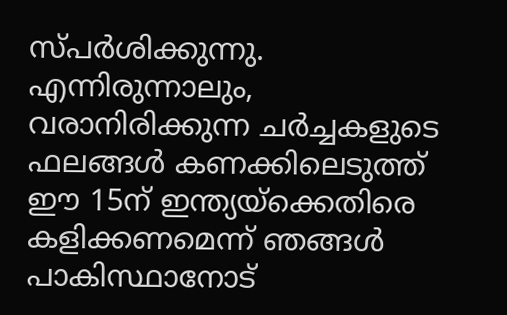സ്പർശിക്കുന്നു. എന്നിരുന്നാലും, വരാനിരിക്കുന്ന ചർച്ചകളുടെ ഫലങ്ങൾ കണക്കിലെടുത്ത് ഈ 15ന് ഇന്ത്യയ്‌ക്കെതിരെ കളിക്കണമെന്ന് ഞങ്ങൾ പാകിസ്ഥാനോട്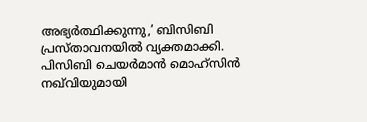അഭ്യർത്ഥിക്കുന്നു,’ ബിസിബി പ്രസ്താവനയിൽ വ്യക്തമാക്കി. പിസിബി ചെയർമാൻ മൊഹ്‌സിൻ നഖ്‌വിയുമായി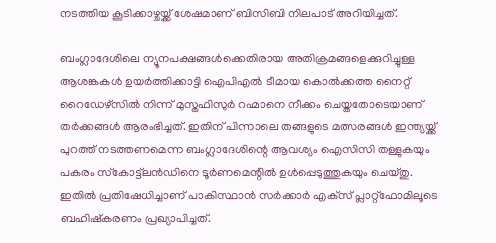നടത്തിയ കൂടിക്കാഴ്ചയ്ക്ക് ശേഷമാണ് ബിസിബി നിലപാട് അറിയിച്ചത്.

ബംഗ്ലാദേശിലെ ന്യൂനപക്ഷങ്ങൾക്കെതിരായ അതിക്രമങ്ങളെക്കുറിച്ചുള്ള ആശങ്കകൾ ഉയർത്തിക്കാട്ടി ഐപിഎൽ ടീമായ കൊൽക്കത്ത നൈറ്റ് റൈഡേഴ്‌സിൽ നിന്ന് മുസ്തഫിസുർ റഹ്മാനെ നീക്കം ചെയ്തതോടെയാണ് തർക്കങ്ങൾ ആരംഭിച്ചത്. ഇതിന് പിന്നാലെ തങ്ങളുടെ മത്സരങ്ങൾ ഇന്ത്യയ്ക്ക് പുറത്ത് നടത്തണമെന്ന ബംഗ്ലാദേശിന്റെ ആവശ്യം ഐസിസി തള്ളുകയും പകരം സ്‌കോട്ട്‌ലൻഡിനെ ടൂർണമെന്റിൽ ഉൾപ്പെടുത്തുകയും ചെയ്തു. ഇതിൽ പ്രതിഷേധിച്ചാണ് പാകിസ്ഥാൻ സർക്കാർ എക്‌സ് പ്ലാറ്റ്‌ഫോമിലൂടെ ബഹിഷ്‌കരണം പ്രഖ്യാപിച്ചത്.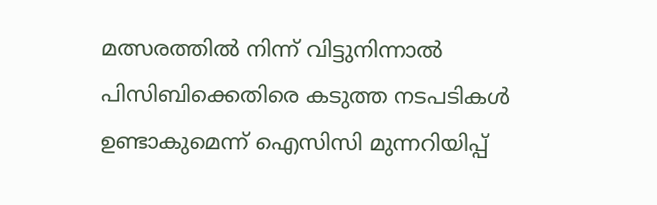മത്സരത്തിൽ നിന്ന് വിട്ടുനിന്നാൽ പിസിബിക്കെതിരെ കടുത്ത നടപടികൾ ഉണ്ടാകുമെന്ന് ഐസിസി മുന്നറിയിപ്പ്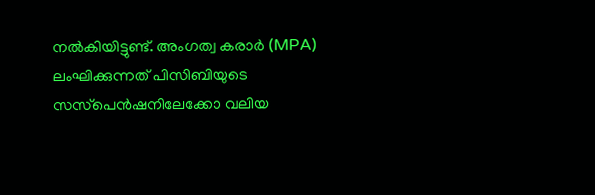നൽകിയിട്ടുണ്ട്. അംഗത്വ കരാർ (MPA) ലംഘിക്കുന്നത് പിസിബിയുടെ സസ്‌പെൻഷനിലേക്കോ വലിയ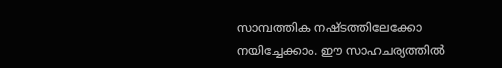സാമ്പത്തിക നഷ്ടത്തിലേക്കോ നയിച്ചേക്കാം. ഈ സാഹചര്യത്തിൽ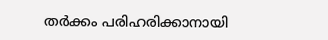തർക്കം പരിഹരിക്കാനായി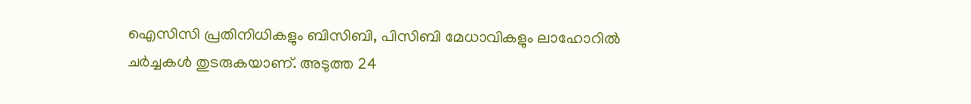ഐസിസി പ്രതിനിധികളും ബിസിബി, പിസിബി മേധാവികളും ലാഹോറിൽ ചർച്ചകൾ തുടരുകയാണ്. അടുത്ത 24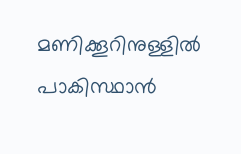മണിക്കൂറിനുള്ളിൽ പാകിസ്ഥാൻ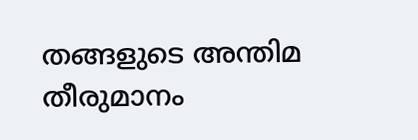തങ്ങളുടെ അന്തിമ തീരുമാനം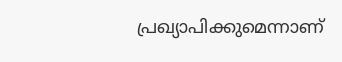പ്രഖ്യാപിക്കുമെന്നാണ്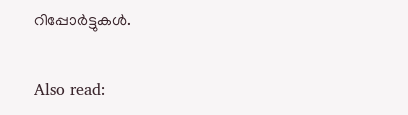റിപ്പോർട്ടുകൾ.

Also read: